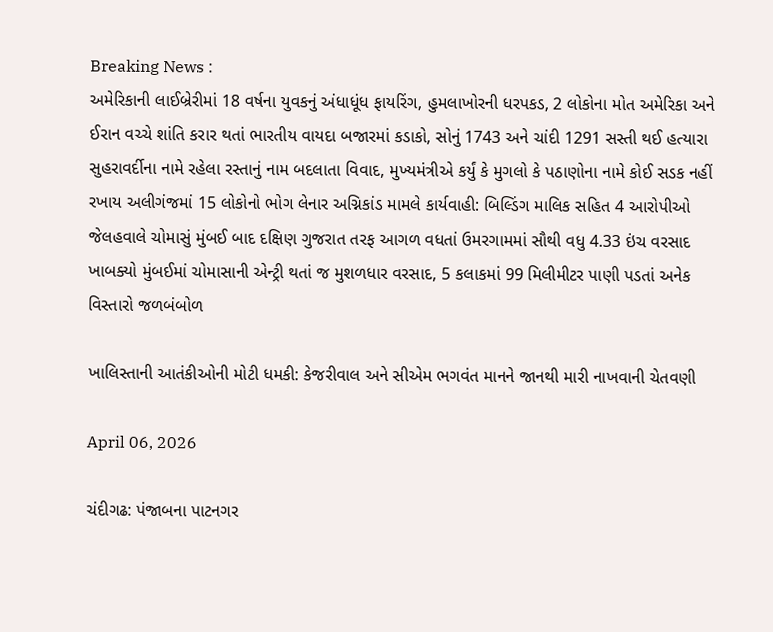Breaking News :
અમેરિકાની લાઈબ્રેરીમાં 18 વર્ષના યુવકનું અંધાધૂંધ ફાયરિંગ, હુમલાખોરની ધરપકડ, 2 લોકોના મોત અમેરિકા અને ઈરાન વચ્ચે શાંતિ કરાર થતાં ભારતીય વાયદા બજારમાં કડાકો, સોનું 1743 અને ચાંદી 1291 સસ્તી થઈ હત્યારા સુહરાવર્દીના નામે રહેલા રસ્તાનું નામ બદલાતા વિવાદ, મુખ્યમંત્રીએ કર્યું કે મુગલો કે પઠાણોના નામે કોઈ સડક નહીં રખાય અલીગંજમાં 15 લોકોનો ભોગ લેનાર અગ્નિકાંડ મામલે કાર્યવાહી: બિલ્ડિંગ માલિક સહિત 4 આરોપીઓ જેલહવાલે ચોમાસું મુંબઈ બાદ દક્ષિણ ગુજરાત તરફ આગળ વધતાં ઉમરગામમાં સૌથી વધુ 4.33 ઇંચ વરસાદ ખાબક્યો મુંબઈમાં ચોમાસાની એન્ટ્રી થતાં જ મુશળધાર વરસાદ, 5 કલાકમાં 99 મિલીમીટર પાણી પડતાં અનેક વિસ્તારો જળબંબોળ

ખાલિસ્તાની આતંકીઓની મોટી ધમકી: કેજરીવાલ અને સીએમ ભગવંત માનને જાનથી મારી નાખવાની ચેતવણી

April 06, 2026

ચંદીગઢ: પંજાબના પાટનગર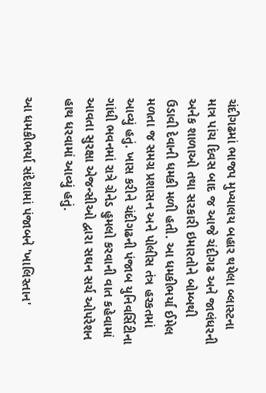ચંદીગઢમાં ભાજપ મુખ્યાલય બહાર થયેલા બ્લાસ્ટના માત્ર પાંચ દિવસ બાદ જ આજે ચંદીગઢ અને જાલંધરની અનેક શાળાઓ તથા સરકારી ઇમારતોને બોમ્બથી ઉડાવી દેવાની ધમકી મળી હતી. આ ધમકીભર્યા ઈમેલ મળતા જ સમગ્ર પ્રશાસન અને પોલીસ તંત્ર હરકતમાં આવ્યું હતું. ખાસ કરીને ચંદીગઢની પંજાબ યુનિવર્સિટીના ગાંધી ભવનમાં રાત્રે ગ્રેનેડ હુમલો કરવાની વાત કહેવામાં આવતા સુરક્ષા એજન્સીઓ દ્વારા સઘન સર્ચ ઓપરેશન હાથ ધરવામાં આવ્યું હતું.

આ ધમકીભર્યા સંદેશામાં પંજાબને 'ખાલિસ્તાન'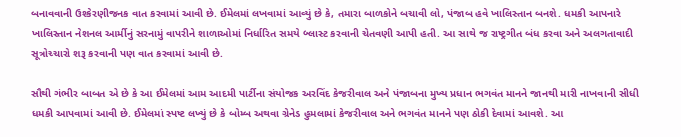બનાવવાની ઉશ્કેરણીજનક વાત કરવામાં આવી છે. ઈમેલમાં લખવામાં આવ્યું છે કે, તમારા બાળકોને બચાવી લો, પંજાબ હવે ખાલિસ્તાન બનશે. ધમકી આપનારે ખાલિસ્તાન નેશનલ આર્મીનું સરનામું વાપરીને શાળાઓમાં નિર્ધારિત સમયે બ્લાસ્ટ કરવાની ચેતવણી આપી હતી. આ સાથે જ રાષ્ટ્રગીત બંધ કરવા અને અલગતાવાદી સૂત્રોચ્ચારો શરૂ કરવાની પણ વાત કરવામાં આવી છે.

સૌથી ગંભીર બાબત એ છે કે આ ઈમેલમાં આમ આદમી પાર્ટીના સંયોજક અરવિંદ કેજરીવાલ અને પંજાબના મુખ્ય પ્રધાન ભગવંત માનને જાનથી મારી નાખવાની સીધી ધમકી આપવામાં આવી છે. ઈમેલમાં સ્પષ્ટ લખ્યું છે કે બોમ્બ અથવા ગ્રેનેડ હુમલામાં કેજરીવાલ અને ભગવંત માનને પણ ઠોકી દેવામાં આવશે. આ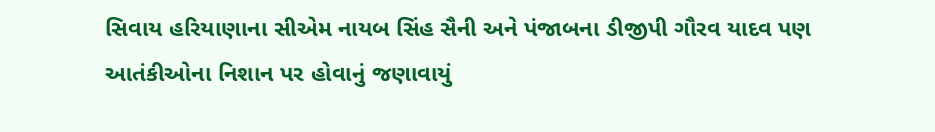સિવાય હરિયાણાના સીએમ નાયબ સિંહ સૈની અને પંજાબના ડીજીપી ગૌરવ યાદવ પણ આતંકીઓના નિશાન પર હોવાનું જણાવાયું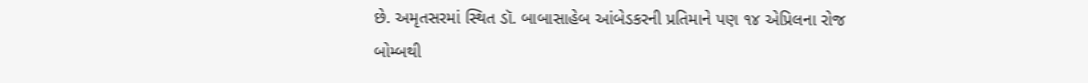છે. અમૃતસરમાં સ્થિત ડૉ. બાબાસાહેબ આંબેડકરની પ્રતિમાને પણ ૧૪ એપ્રિલના રોજ બોમ્બથી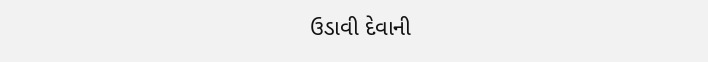ઉડાવી દેવાની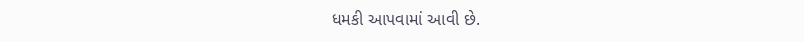ધમકી આપવામાં આવી છે.